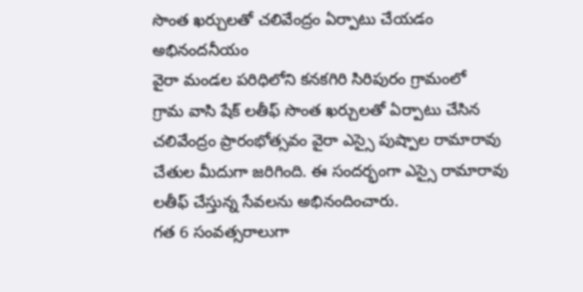సొంత ఖర్చులతో చలివేంద్రం ఏర్పాటు చేయడం అభినందనీయం
వైరా మండల పరిధిలోని కనకగిరి సిరిపురం గ్రామంలో
గ్రామ వాసి షేక్ లతీఫ్ సొంత ఖర్చులతో ఏర్పాటు చేసిన చలివేంద్రం ప్రారంభోత్సవం వైరా ఎస్సై పుష్పాల రామారావు చేతుల మీదుగా జరిగింది. ఈ సందర్భంగా ఎస్సై రామారావు లతీఫ్ చేస్తున్న సేవలను అభినందించారు.
గత 6 సంవత్సరాలుగా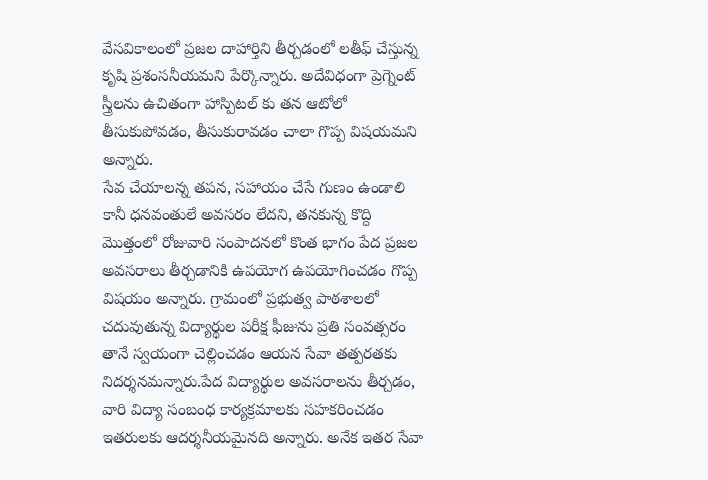వేసవికాలంలో ప్రజల దాహార్తిని తీర్చడంలో లతీఫ్ చేస్తున్న కృషి ప్రశంసనీయమని పేర్కొన్నారు. అదేవిధంగా ప్రెగ్నెంట్ స్త్రీలను ఉచితంగా హాస్పిటల్ కు తన ఆటోలో తీసుకుపోవడం, తీసుకురావడం చాలా గొప్ప విషయమని అన్నారు.
సేవ చేయాలన్న తపన, సహాయం చేసే గుణం ఉండాలి కానీ ధనవంతులే అవసరం లేదని, తనకున్న కొద్ది మొత్తంలో రోజువారి సంపాదనలో కొంత భాగం పేద ప్రజల అవసరాలు తీర్చడానికి ఉపయోగ ఉపయోగించడం గొప్ప విషయం అన్నారు. గ్రామంలో ప్రభుత్వ పాఠశాలలో చదువుతున్న విద్యార్థుల పరీక్ష ఫీజును ప్రతి సంవత్సరం తానే స్వయంగా చెల్లించడం ఆయన సేవా తత్పరతకు నిదర్శనమన్నారు.పేద విద్యార్థుల అవసరాలను తీర్చడం, వారి విద్యా సంబంధ కార్యక్రమాలకు సహకరించడం ఇతరులకు ఆదర్శనీయమైనది అన్నారు. అనేక ఇతర సేవా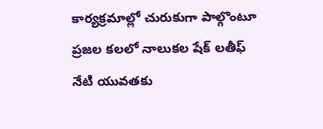కార్యక్రమాల్లో చురుకుగా పాల్గొంటూ ప్రజల కలలో నాలుకల షేక్ లతీఫ్ నేటి యువతకు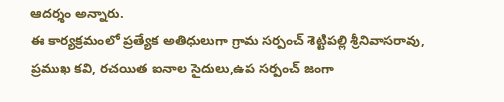ఆదర్శం అన్నారు.
ఈ కార్యక్రమంలో ప్రత్యేక అతిధులుగా గ్రామ సర్పంచ్ శెట్టిపల్లి శ్రీనివాసరావు, ప్రముఖ కవి, రచయిత ఐనాల సైదులు,ఉప సర్పంచ్ జంగా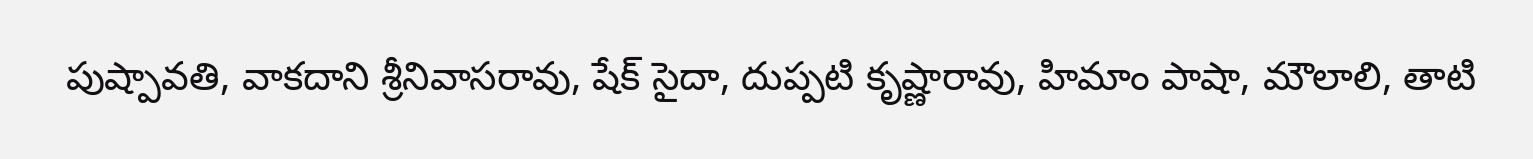పుష్పావతి, వాకదాని శ్రీనివాసరావు, షేక్ సైదా, దుప్పటి కృష్ణారావు, హిమాం పాషా, మౌలాలి, తాటి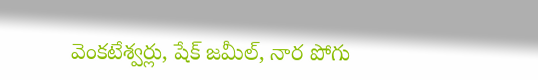వెంకటేశ్వర్లు, షేక్ జమీల్, నార పోగు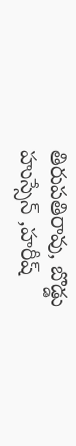తిరుపతిరావు, బొడ్డు హుస్సేన్ ,హరీష్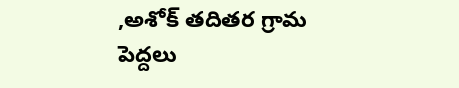,అశోక్ తదితర గ్రామ పెద్దలు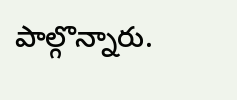పాల్గొన్నారు.